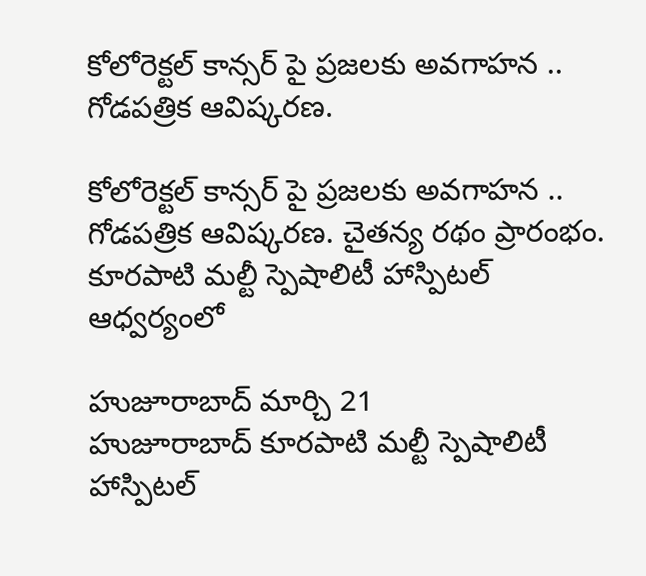కోలోరెక్టల్ కాన్సర్ పై ప్రజలకు అవగాహన .. గోడపత్రిక ఆవిష్కరణ.

కోలోరెక్టల్ కాన్సర్ పై ప్రజలకు అవగాహన .. గోడపత్రిక ఆవిష్కరణ. చైతన్య రథం ప్రారంభం.
కూరపాటి మల్టీ స్పెషాలిటీ హాస్పిటల్ ఆధ్వర్యంలో

హుజూరాబాద్ మార్చి 21
హుజూరాబాద్ కూరపాటి మల్టీ స్పెషాలిటీ హాస్పిటల్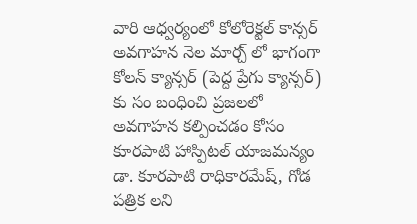వారి ఆధ్వర్యంలో కోలోరెక్టల్ కాన్సర్ అవగాహన నెల మార్చ్ లో భాగంగా కోలన్ క్యాన్సర్ (పెద్ద ప్రేగు క్యాన్సర్) కు సం బంధించి ప్రజలలో అవగాహన కల్పించడం కోసం కూరపాటి హాస్పిటల్ యాజమన్యం డా. కూరపాటి రాధికారమేష్, గోడ పత్రిక లని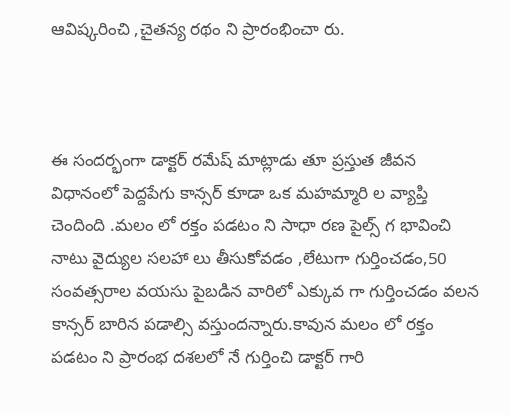ఆవిష్కరించి ,చైతన్య రథం ని ప్రారంభించా రు.



ఈ సందర్భంగా డాక్టర్ రమేష్ మాట్లాడు తూ ప్రస్తుత జీవన విధానంలో పెద్దపేగు కాన్సర్ కూడా ఒక మహమ్మారి ల వ్యాప్తి
చెందింది .మలం లో రక్తం పడటం ని సాధా రణ పైల్స్ గ భావించి నాటు వైద్యుల సలహా లు తీసుకోవడం ,లేటుగా గుర్తించడం,50 సంవత్సరాల వయసు పైబడిన వారిలో ఎక్కువ గా గుర్తించడం వలన కాన్సర్ బారిన పడాల్సి వస్తుందన్నారు.కావున మలం లో రక్తం పడటం ని ప్రారంభ దశలలో నే గుర్తించి డాక్టర్ గారి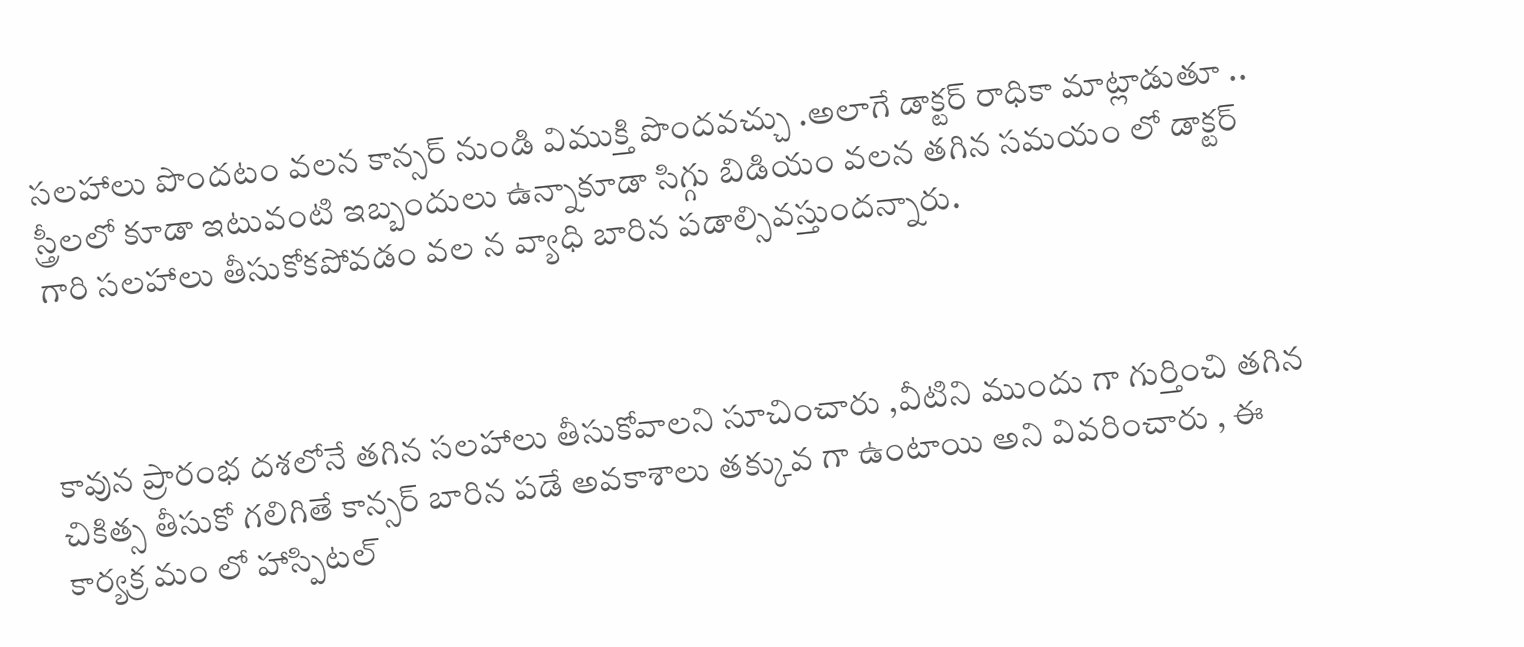సలహాలు పొందటం వలన కాన్సర్ నుండి విముక్తి పొందవచ్చు .అలాగే డాక్టర్ రాధికా మాట్లాడుతూ .. స్త్రీలలో కూడా ఇటువంటి ఇబ్బందులు ఉన్నాకూడా సిగ్గు బిడియం వలన తగిన సమయం లో డాక్టర్ గారి సలహాలు తీసుకోకపోవడం వల న వ్యాధి బారిన పడాల్సివస్తుందన్నారు.



కావున ప్రారంభ దశలోనే తగిన సలహాలు తీసుకోవాలని సూచించారు ,వీటిని ముందు గా గుర్తించి తగిన చికిత్స తీసుకో గలిగితే కాన్సర్ బారిన పడే అవకాశాలు తక్కువ గా ఉంటాయి అని వివరించారు , ఈ కార్యక్ర మం లో హాస్పిటల్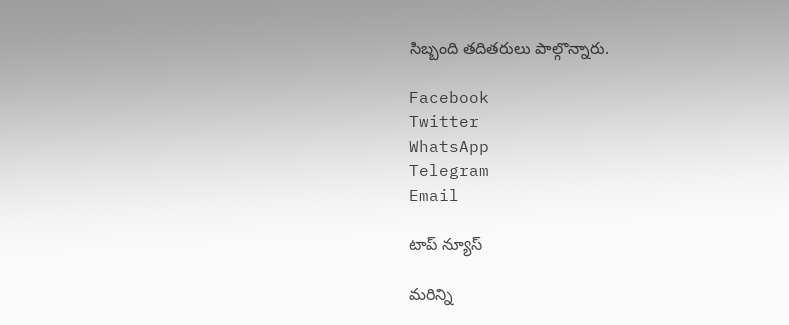సిబ్బంది తదితరులు పాల్గొన్నారు.

Facebook
Twitter
WhatsApp
Telegram
Email

టాప్ న్యూస్

మరిన్ని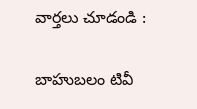వార్తలు చూడండి :

బాహుబలం టివీ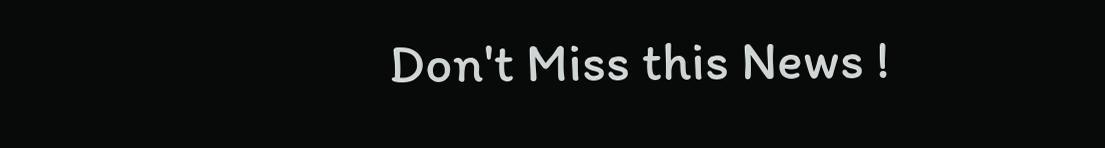Don't Miss this News !